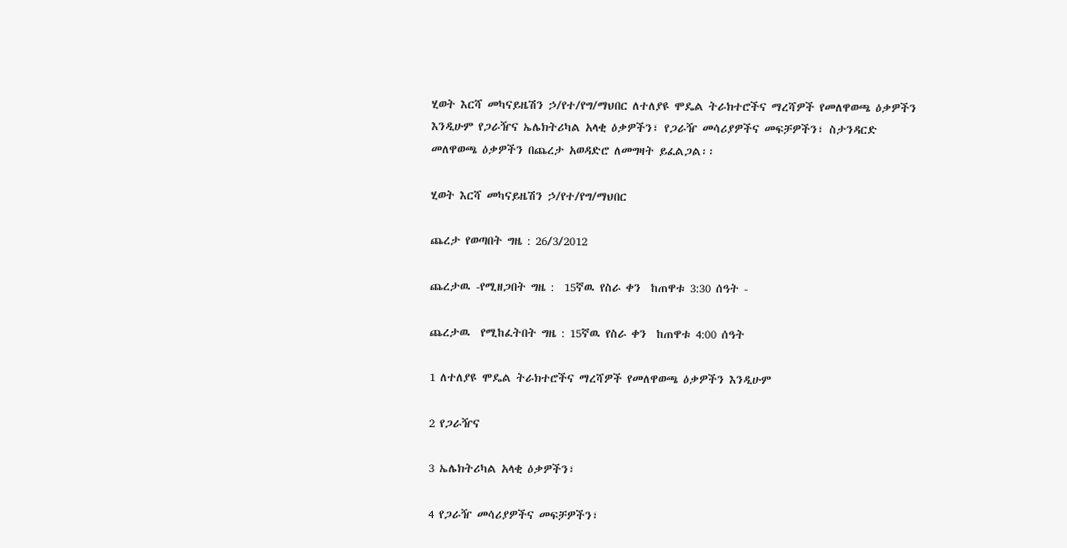ሂወት እርሻ መካናይዜሽን ኃ/የተ/የግ/ማህበር ለተለያዩ ሞዴል ትራክተሮችና ማረሻዎች የመለዋወጫ ዕቃዎችን እንዲሁም የጋራዥና ኤሌክትሪካል አላቂ ዕቃዎችን፣ የጋራዥ መሳሪያዎችና መፍቻዎችን፣ ስታንዳርድ መለዋወጫ ዕቃዎችን በጨረታ አወዳድሮ ለመግዛት ይፈልጋል፡፡

ሂወት እርሻ መካናይዜሽን ኃ/የተ/የግ/ማህበር

ጨረታ የወጣበት ግዜ : 26/3/2012

ጨረታዉ -የሚዘጋበት ግዜ :  15ኛዉ የስራ ቀን  ከጠዋቱ 3:30 ሰዓት -

ጨረታዉ  የሚከፈትበት ግዜ : 15ኛዉ የስራ ቀን  ከጠዋቱ 4:00 ሰዓት

1 ለተለያዩ ሞዴል ትራክተሮችና ማረሻዎች የመለዋወጫ ዕቃዎችን እንዲሁም

2 የጋራዥና

3 ኤሌክትሪካል አላቂ ዕቃዎችን፣

4 የጋራዥ መሳሪያዎችና መፍቻዎችን፣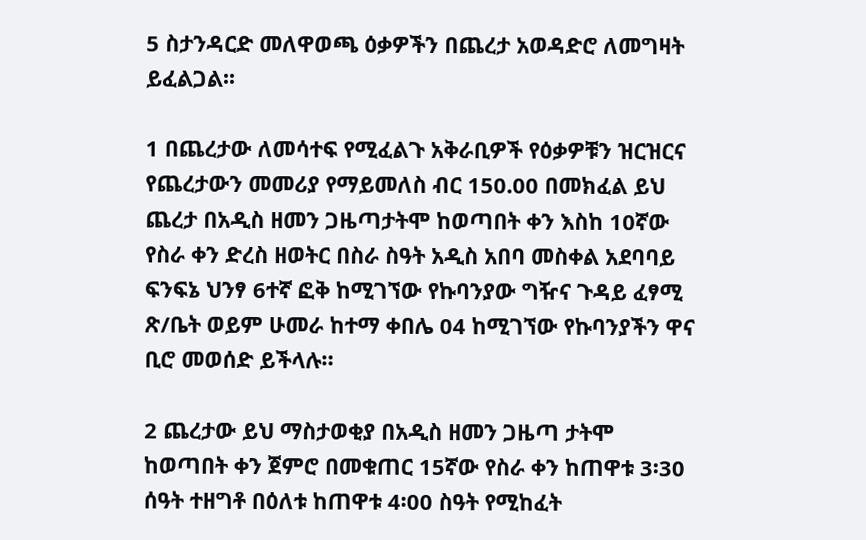5 ስታንዳርድ መለዋወጫ ዕቃዎችን በጨረታ አወዳድሮ ለመግዛት ይፈልጋል፡፡

1 በጨረታው ለመሳተፍ የሚፈልጉ አቅራቢዎች የዕቃዎቹን ዝርዝርና የጨረታውን መመሪያ የማይመለስ ብር 150.00 በመክፈል ይህ ጨረታ በአዲስ ዘመን ጋዜጣታትሞ ከወጣበት ቀን እስከ 10ኛው የስራ ቀን ድረስ ዘወትር በስራ ስዓት አዲስ አበባ መስቀል አደባባይ ፍንፍኔ ህንፃ 6ተኛ ፎቅ ከሚገኘው የኩባንያው ግዥና ጉዳይ ፈፃሚ ጽ/ቤት ወይም ሁመራ ከተማ ቀበሌ 04 ከሚገኘው የኩባንያችን ዋና ቢሮ መወሰድ ይችላሉ።

2 ጨረታው ይህ ማስታወቂያ በአዲስ ዘመን ጋዜጣ ታትሞ ከወጣበት ቀን ጀምሮ በመቁጠር 15ኛው የስራ ቀን ከጠዋቱ 3፡30 ሰዓት ተዘግቶ በዕለቱ ከጠዋቱ 4፡00 ስዓት የሚከፈት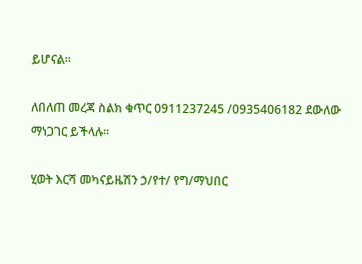ይሆናል፡፡

ለበለጠ መረጃ ስልክ ቁጥር 0911237245 /0935406182 ደውለው ማነጋገር ይችላሉ፡፡

ሂወት እርሻ መካናይዜሽን ኃ/የተ/ የግ/ማህበር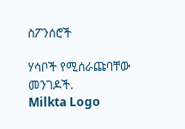ስፖንሰሮች

ሃሳቦች የሚሰራጩባቸው መንገዶች.
Milkta Logo